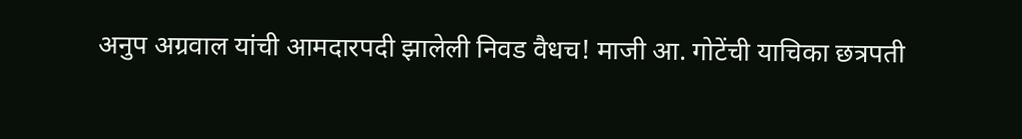अनुप अग्रवाल यांची आमदारपदी झालेली निवड वैधच! माजी आ. गोटेंची याचिका छत्रपती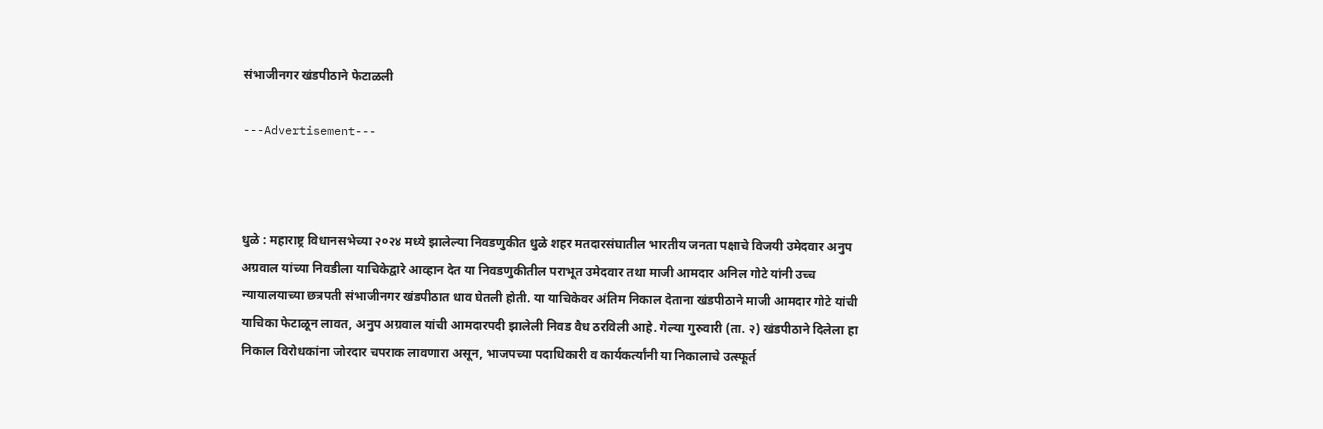संभाजीनगर खंडपीठाने फेटाळली

---Advertisement---



धुळे : महाराष्ट्र विधानसभेच्या २०२४ मध्ये झालेल्या निवडणुकीत धुळे शहर मतदारसंघातील भारतीय जनता पक्षाचे विजयी उमेदवार अनुप अग्रवाल यांच्या निवडीला याचिकेद्वारे आव्हान देत या निवडणुकीतील पराभूत उमेदवार तथा माजी आमदार अनिल गोटे यांनी उच्च न्यायालयाच्या छत्रपती संभाजीनगर खंडपीठात धाव घेतली होती. या याचिकेवर अंतिम निकाल देताना खंडपीठाने माजी आमदार गोटे यांची याचिका फेटाळून लावत, अनुप अग्रवाल यांची आमदारपदी झालेली निवड वैध ठरविली आहे. गेल्या गुरुवारी (ता. २) खंडपीठाने दिलेला हा निकाल विरोधकांना जोरदार चपराक लावणारा असून, भाजपच्या पदाधिकारी व कार्यकर्त्यांनी या निकालाचे उत्स्फूर्त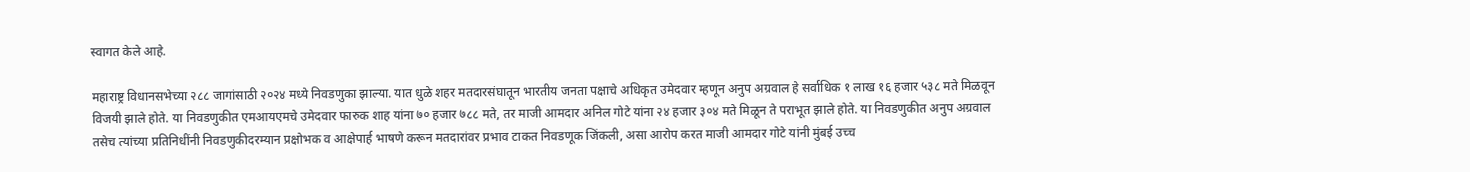स्वागत केले आहे.

महाराष्ट्र विधानसभेच्या २८८ जागांसाठी २०२४ मध्ये निवडणुका झाल्या. यात धुळे शहर मतदारसंघातून भारतीय जनता पक्षाचे अधिकृत उमेदवार म्हणून अनुप अग्रवाल हे सर्वाधिक १ लाख १६ हजार ५३८ मते मिळवून विजयी झाले होते. या निवडणुकीत एमआयएमचे उमेदवार फारुक शाह यांना ७० हजार ७८८ मते, तर माजी आमदार अनिल गोटे यांना २४ हजार ३०४ मते मिळून ते पराभूत झाले होते. या निवडणुकीत अनुप अग्रवाल तसेच त्यांच्या प्रतिनिधींनी निवडणुकीदरम्यान प्रक्षोभक व आक्षेपार्ह भाषणे करून मतदारांवर प्रभाव टाकत निवडणूक जिंकली, असा आरोप करत माजी आमदार गोटे यांनी मुंबई उच्च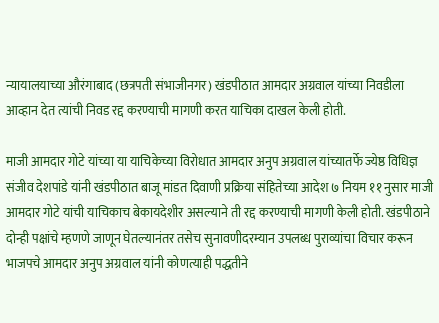न्यायालयाच्या औरंगाबाद (छत्रपती संभाजीनगर) खंडपीठात आमदार अग्रवाल यांच्या निवडीला आव्हान देत त्यांची निवड रद्द करण्याची मागणी करत याचिका दाखल केली होती.

माजी आमदार गोटे यांच्या या याचिकेच्या विरोधात आमदार अनुप अग्रवाल यांच्यातर्फे ज्येष्ठ विधिज्ञ संजीव देशपांडे यांनी खंडपीठात बाजू मांडत दिवाणी प्रक्रिया संहितेच्या आदेश ७ नियम ११ नुसार माजी आमदार गोटे यांची याचिकाच बेकायदेशीर असल्याने ती रद्द करण्याची मागणी केली होती. खंडपीठाने दोन्ही पक्षांचे म्हणणे जाणून घेतल्यानंतर तसेच सुनावणीदरम्यान उपलब्ध पुराव्यांचा विचार करून भाजपचे आमदार अनुप अग्रवाल यांनी कोणत्याही पद्धतीने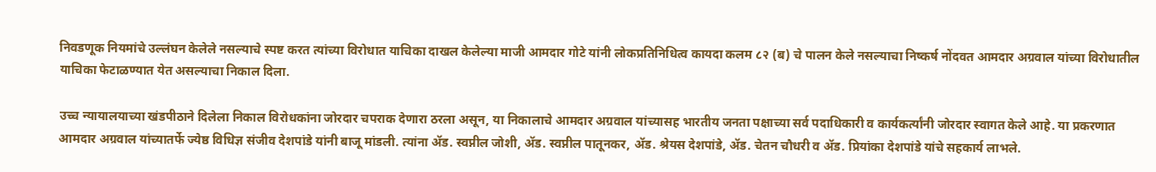निवडणूक नियमांचे उल्लंघन केलेले नसल्याचे स्पष्ट करत त्यांच्या विरोधात याचिका दाखल केलेल्या माजी आमदार गोटे यांनी लोकप्रतिनिधित्व कायदा कलम ८२ (ब) चे पालन केले नसल्याचा निष्कर्ष नोंदवत आमदार अग्रवाल यांच्या विरोधातील याचिका फेटाळण्यात येत असल्याचा निकाल दिला.

उच्च न्यायालयाच्या खंडपीठाने दिलेला निकाल विरोधकांना जोरदार चपराक देणारा ठरला असून, या निकालाचे आमदार अग्रवाल यांच्यासह भारतीय जनता पक्षाच्या सर्व पदाधिकारी व कार्यकर्त्यांनी जोरदार स्वागत केले आहे. या प्रकरणात आमदार अग्रवाल यांच्यातर्फे ज्येष्ठ विधिज्ञ संजीव देशपांडे यांनी बाजू मांडली. त्यांना ॲड. स्वप्नील जोशी, ॲड. स्वप्नील पातूनकर, ॲड. श्रेयस देशपांडे, ॲड. चेतन चौधरी व ॲड. प्रियांका देशपांडे यांचे सहकार्य लाभले.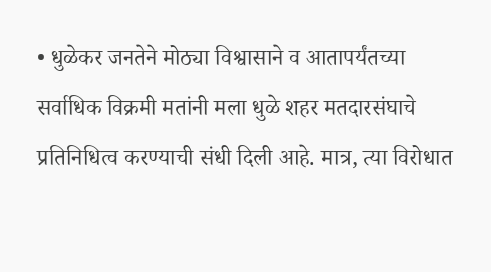• धुळेकर जनतेने मोठ्या विश्वासाने व आतापर्यंतच्या सर्वाधिक विक्रमी मतांनी मला धुळे शहर मतदारसंघाचे प्रतिनिधित्व करण्याची संधी दिली आहे. मात्र, त्या विरोधात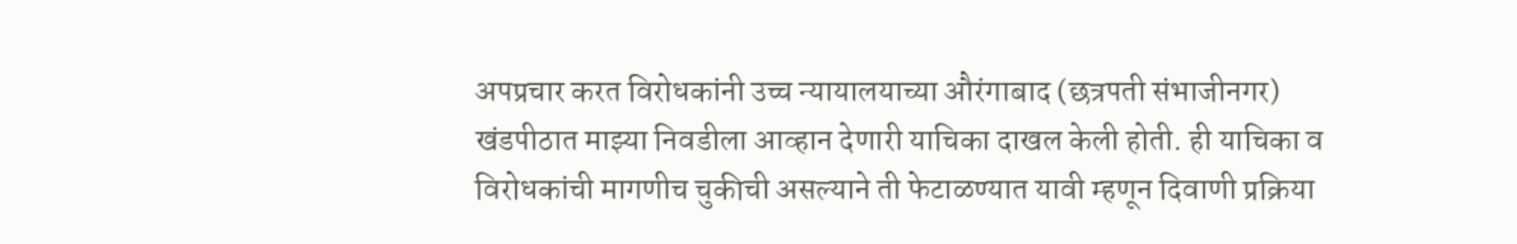अपप्रचार करत विरोधकांनी उच्च न्यायालयाच्या औरंगाबाद (छत्रपती संभाजीनगर) खंडपीठात माझ्या निवडीला आव्हान देणारी याचिका दाखल केली होती. ही याचिका व विरोधकांची मागणीच चुकीची असल्याने ती फेटाळण्यात यावी म्हणून दिवाणी प्रक्रिया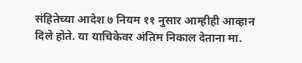संहितेच्या आदेश ७ नियम ११ नुसार आम्हीही आव्हान दिले होते. या याचिकेवर अंतिम निकाल देताना मा.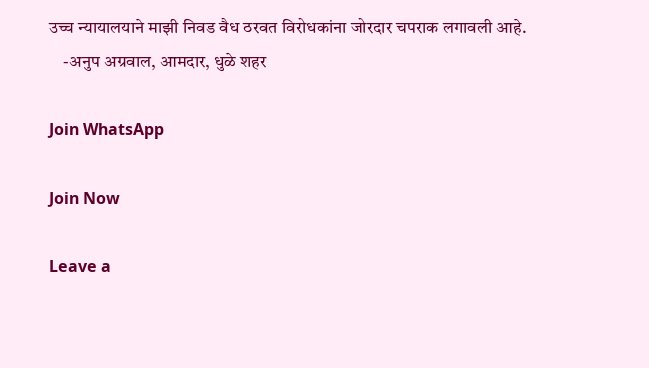उच्च न्यायालयाने माझी निवड वैध ठरवत विरोधकांना जोरदार चपराक लगावली आहे.
    -अनुप अग्रवाल, आमदार, धुळे शहर

Join WhatsApp

Join Now

Leave a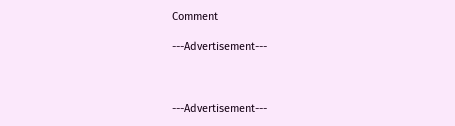Comment

---Advertisement---



---Advertisement---